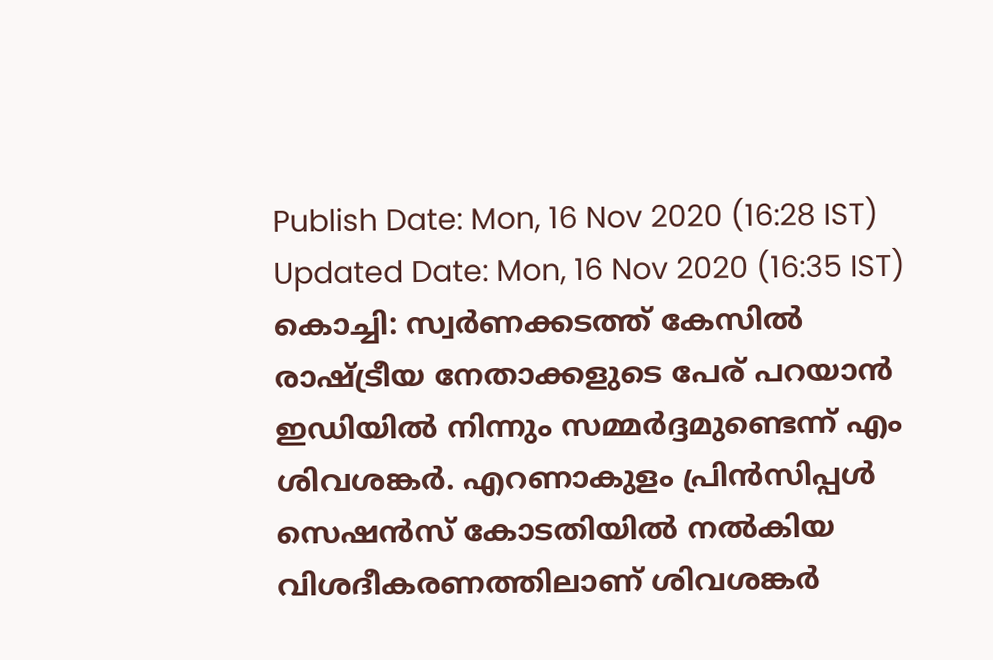Publish Date: Mon, 16 Nov 2020 (16:28 IST)
Updated Date: Mon, 16 Nov 2020 (16:35 IST)
കൊച്ചി: സ്വർണക്കടത്ത് കേസിൽ രാഷ്ട്രീയ നേതാക്കളുടെ പേര് പറയാൻ ഇഡിയിൽ നിന്നും സമ്മർദ്ദമുണ്ടെന്ന് എം ശിവശങ്കർ. എറണാകുളം പ്രിൻസിപ്പൾ സെഷൻസ് കോടതിയിൽ നൽകിയ വിശദീകരണത്തിലാണ് ശിവശങ്കർ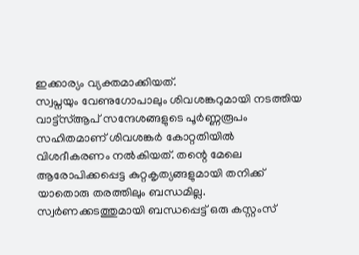ഇക്കാര്യം വ്യക്തമാക്കിയത്.
സ്വപ്നയും വേണുഗോപാലും ശിവശങ്കറുമായി നടത്തിയ വാട്ട്സ്ആപ് സന്ദേശങ്ങളുടെ പൂർണ്ണരൂപം സഹിതമാണ് ശിവശങ്കർ കോറ്റതിയിൽ വിശദീകരണം നൽകിയത്. തന്റെ മേലെ ആരോപിക്കപ്പെട്ട കുറ്റകൃത്യങ്ങളുമായി തനിക്ക് യാതൊരു തരത്തിലും ബന്ധമില്ല. സ്വർണക്കടത്തുമായി ബന്ധപ്പെട്ട് ഒരു കസ്റ്റംസ്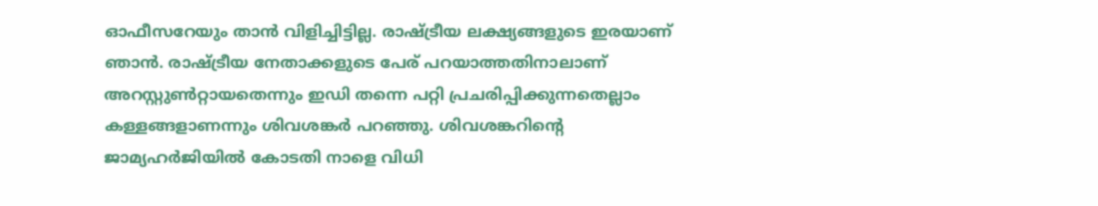ഓഫീസറേയും താൻ വിളിച്ചിട്ടില്ല. രാഷ്ട്രീയ ലക്ഷ്യങ്ങളുടെ ഇരയാണ് ഞാൻ. രാഷ്ട്രീയ നേതാക്കളുടെ പേര് പറയാത്തതിനാലാണ് അറസ്റ്റുൺറ്റായതെന്നും ഇഡി തന്നെ പറ്റി പ്രചരിപ്പിക്കുന്നതെല്ലാം കള്ളങ്ങളാണന്നും ശിവശങ്കർ പറഞ്ഞു. ശിവശങ്കറിൻ്റെ ജാമ്യഹർജിയിൽ കോടതി നാളെ വിധി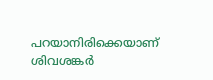പറയാനിരിക്കെയാണ് ശിവശങ്കർ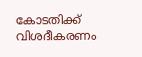കോടതിക്ക് വിശദീകരണം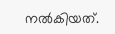നൽകിയത്.